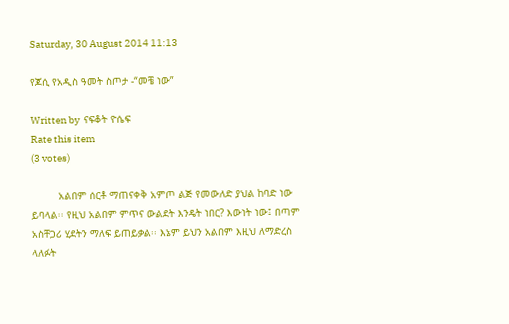Saturday, 30 August 2014 11:13

የጆሲ የአዲስ ዓመት ስጦታ -“መቼ ነው”

Written by  ናፍቆት ዮሴፍ
Rate this item
(3 votes)

         አልበም ሰርቶ ማጠናቀቅ አምጦ ልጅ የመውለድ ያህል ከባድ ነው ይባላል፡፡ የዚህ አልበም ምጥና ውልደት እንዴት ነበር? እውነት ነው፤ በጣም አስቸጋሪ ሂደትን ማለፍ ይጠይቃል፡፡ እኔም ይህን አልበም እዚህ ለማድረስ ላለፉት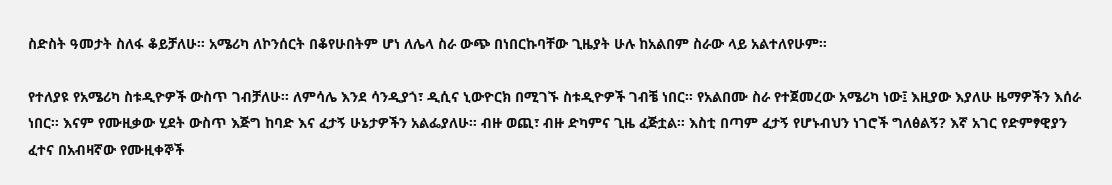ስድስት ዓመታት ስለፋ ቆይቻለሁ፡፡ አሜሪካ ለኮንሰርት በቆየሁበትም ሆነ ለሌላ ስራ ውጭ በነበርኩባቸው ጊዜያት ሁሉ ከአልበም ስራው ላይ አልተለየሁም፡፡

የተለያዩ የአሜሪካ ስቱዲዮዎች ውስጥ ገብቻለሁ፡፡ ለምሳሌ እንደ ሳንዲያጎ፣ ዲሲና ኒውዮርክ በሚገኙ ስቱዲዮዎች ገብቼ ነበር፡፡ የአልበሙ ስራ የተጀመረው አሜሪካ ነው፤ እዚያው እያለሁ ዜማዎችን እሰራ ነበር፡፡ እናም የሙዚቃው ሂደት ውስጥ እጅግ ከባድ እና ፈታኝ ሁኔታዎችን አልፌያለሁ፡፡ ብዙ ወጪ፣ ብዙ ድካምና ጊዜ ፈጅቷል፡፡ እስቲ በጣም ፈታኝ የሆኑብህን ነገሮች ግለፅልኝ? እኛ አገር የድምፃዊያን ፈተና በአብዛኛው የሙዚቀኞች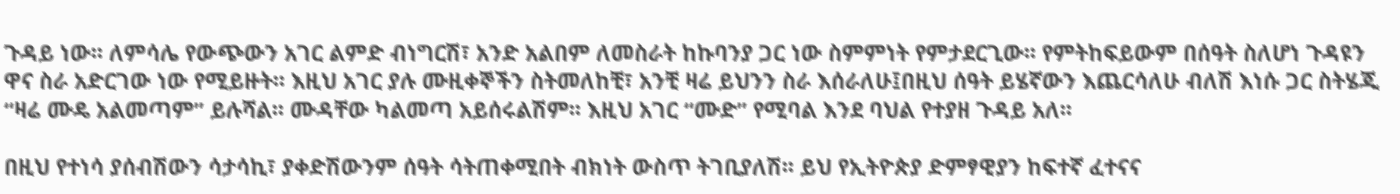ጉዳይ ነው፡፡ ለምሳሌ የውጭውን አገር ልምድ ብነግርሽ፣ አንድ አልበም ለመስራት ከኩባንያ ጋር ነው ስምምነት የምታደርጊው፡፡ የምትከፍይውም በሰዓት ስለሆነ ጉዳዩን ዋና ስራ አድርገው ነው የሚይዙት፡፡ እዚህ አገር ያሉ ሙዚቀኞችን ስትመለከቺ፣ አንቺ ዛሬ ይህንን ስራ እሰራለሁ፤በዚህ ሰዓት ይሄኛውን እጨርሳለሁ ብለሽ እነሱ ጋር ስትሄጂ “ዛሬ ሙዴ አልመጣም” ይሉሻል፡፡ ሙዳቸው ካልመጣ አይሰሩልሽም፡፡ እዚህ አገር “ሙድ” የሚባል እንደ ባህል የተያዘ ጉዳይ አለ፡፡

በዚህ የተነሳ ያሰብሽውን ሳታሳኪ፣ ያቀድሽውንም ሰዓት ሳትጠቀሚበት ብክነት ውስጥ ትገቢያለሽ፡፡ ይህ የኢትዮጵያ ድምፃዊያን ከፍተኛ ፈተናና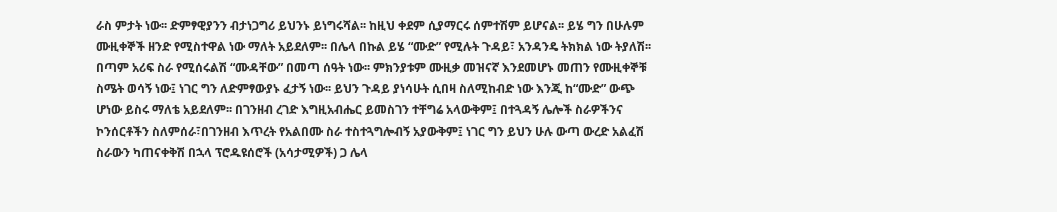ራስ ምታት ነው፡፡ ድምፃዊያንን ብታነጋግሪ ይህንኑ ይነግሩሻል፡፡ ከዚህ ቀደም ሲያማርሩ ሰምተሽም ይሆናል፡፡ ይሄ ግን በሁሉም ሙዚቀኞች ዘንድ የሚስተዋል ነው ማለት አይደለም፡፡ በሌላ በኩል ይሄ “ሙድ” የሚሉት ጉዳይ፣ አንዳንዴ ትክክል ነው ትያለሽ፡፡ በጣም አሪፍ ስራ የሚሰሩልሽ “ሙዳቸው” በመጣ ሰዓት ነው፡፡ ምክንያቱም ሙዚቃ መዝናኛ እንደመሆኑ መጠን የሙዚቀኞቹ ስሜት ወሳኝ ነው፤ ነገር ግን ለድምፃውያኑ ፈታኝ ነው፡፡ ይህን ጉዳይ ያነሳሁት ሲበዛ ስለሚከብድ ነው እንጂ ከ“ሙድ” ውጭ ሆነው ይስሩ ማለቴ አይደለም፡፡ በገንዘብ ረገድ እግዚአብሔር ይመስገን ተቸግሬ አላውቅም፤ በተጓዳኝ ሌሎች ስራዎችንና ኮንሰርቶችን ስለምሰራ፣በገንዘብ እጥረት የአልበሙ ስራ ተስተጓግሎብኝ አያውቅም፤ ነገር ግን ይህን ሁሉ ውጣ ውረድ አልፈሽ ስራውን ካጠናቀቅሽ በኋላ ፕሮዱዩሰሮች (አሳታሚዎች) ጋ ሌላ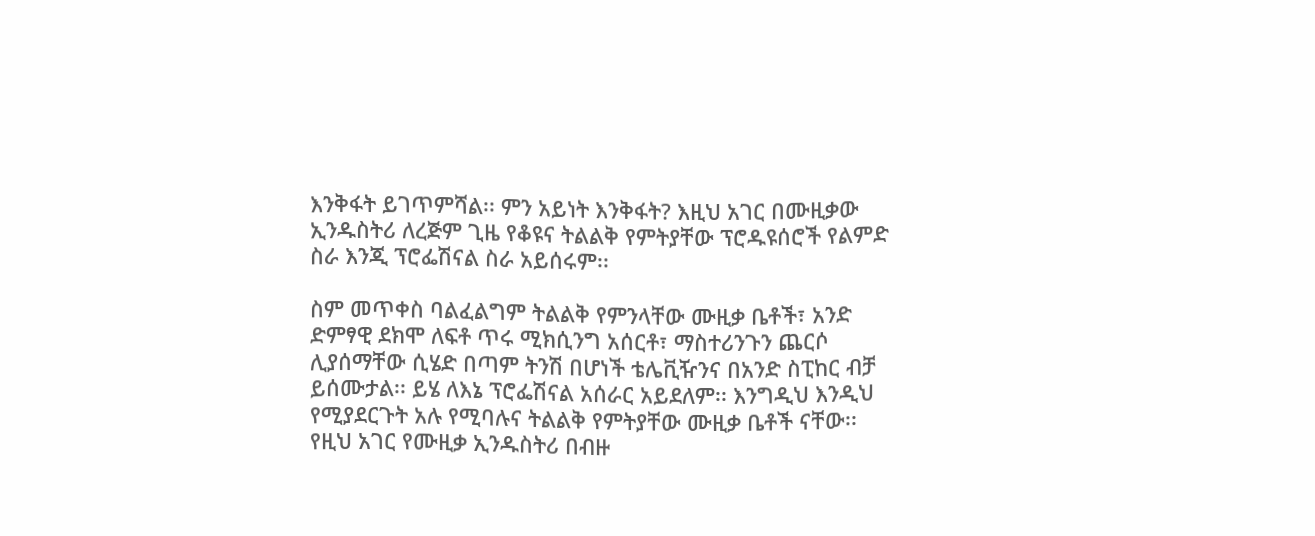እንቅፋት ይገጥምሻል፡፡ ምን አይነት እንቅፋት? እዚህ አገር በሙዚቃው ኢንዱስትሪ ለረጅም ጊዜ የቆዩና ትልልቅ የምትያቸው ፕሮዱዩሰሮች የልምድ ስራ እንጂ ፕሮፌሽናል ስራ አይሰሩም፡፡

ስም መጥቀስ ባልፈልግም ትልልቅ የምንላቸው ሙዚቃ ቤቶች፣ አንድ ድምፃዊ ደክሞ ለፍቶ ጥሩ ሚክሲንግ አሰርቶ፣ ማስተሪንጉን ጨርሶ ሊያሰማቸው ሲሄድ በጣም ትንሽ በሆነች ቴሌቪዥንና በአንድ ስፒከር ብቻ ይሰሙታል፡፡ ይሄ ለእኔ ፕሮፌሽናል አሰራር አይደለም፡፡ እንግዲህ እንዲህ የሚያደርጉት አሉ የሚባሉና ትልልቅ የምትያቸው ሙዚቃ ቤቶች ናቸው፡፡ የዚህ አገር የሙዚቃ ኢንዱስትሪ በብዙ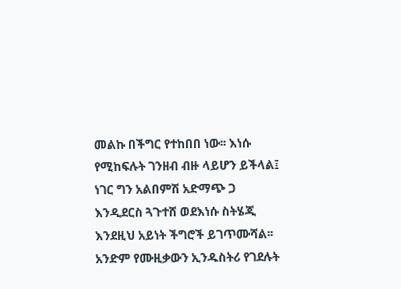መልኩ በችግር የተከበበ ነው፡፡ እነሱ የሚከፍሉት ገንዘብ ብዙ ላይሆን ይችላል፤ ነገር ግን አልበምሽ አድማጭ ጋ እንዲደርስ ጓጉተሸ ወደእነሱ ስትሄጂ እንደዚህ አይነት ችግሮች ይገጥሙሻል፡፡ አንድም የሙዚቃውን ኢንዱስትሪ የገደሉት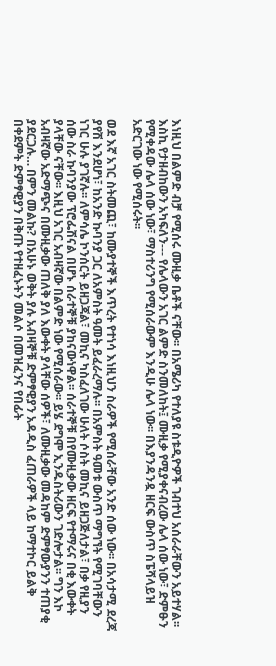እነዚህ በልምድ ብቻ የሚሰሩ ሙዚቃ ቤቶች ናቸው፡፡ በአሜሪካ የተለያዩ ስቱዲዮዎች ገብተህ አሰራራቸውን አይተሃል፡፡ እስኪ የታዘብከውን አካፍለን--- የሌላውን አገር ልምድ ስንመለከት፤ ሙዚቃ የሚያቀናብረው ሌላ ሰው ነው፣ ድምፁን የሚቀዳው ሌላ ሰው ነው፣ ማስተሪንግ የሚሰራውም እንዲሁ ሌላ ነው፡፡ በእያንዳንዷ ዘርፍ ውስጥ ስፔሻላይዝ አድርገው ነው የሚሰሩት፡፡

ወደ እኛ አገር ስትመጪ፣ ከሙያተኞች እጥረት የተነሳ እነዚህን ስራዎች የሚሰራቸው አንድ ሰው ነው፡፡ በአሳታሚ ደረጃ ያየሽ እንደሆነ፣ ከአንድ ኩባንያ ጋር ለአምስት ዓመት ይፈራረማሉ፡፡ በአምስት ዓመቱ ውስጥ ማግኘት የሚገባቸውን ነገር ሁሉ ያገኛሉ፡፡ ለምሳሌ ኮንሰርት ይዘጋጃል፣ መኪና ካስፈለገው ሁለት ሶስት መኪና ይዘጋጅለታል፣ በቃ የዚያን ሰው ስራ ኩባንያው ፕሮፌሽናል በሆኑ ሰራተኞቹ ያከናውነዋል፡፡ ሰራተኞቹ በየሙዚቃው ዘርፍ የተማሩና በቂ እውቀት ያላቸው ናቸው፡፡ እዚህ አገር አብዛኛው በልምድ ነው የሚሰራው፡፡ ይሄ ደግሞ ኢንዱስትሪውን ገድሎታል፡፡ ግን እኮ አብዛኛው አድማጭና በሙዚቃው ጠለቅ ያለ እውቀት ያላቸው ሰዎች፣ ለሙዚቃው መዳከም ድምፃውያንን ተጠያቂ ያደርጋሉ… በምን መልኩ? በአሁኑ ወቅት ያሉ አብዛኞቹ ድምፃዊያን አዳዲስ ፈጠራዎች ላይ ከማተኮር ይልቅ በቀደምት ድምፃዊያን በቅጡ የተዘፈኑትን መልሶ በመዝፈንና የበፊት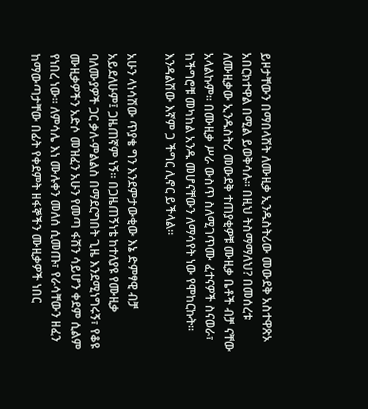ይዞታቸውን በማበላሸት ለሙዚቃ ኢንዱስትሪው መውደቅ አስተዋጽኦ አበርክተዋል በሚል ይወቅሳሉ፡፡ በዚህ ትስማማለህ? በመሰረቱ ለሙዚቃው ኢንዱስትሪ መውደቅ ተጠያቂዎቹ ሙዚቃ ቤቶች ብቻ ናቸው አላልኩም፡፡ በሙዚቃ ሥራ ውስጥ ስለሚገጥሙ ፈተናዎች ስናወራ፣ ከችግሮቹ መካከል አንዱ መሆናቸውን ለማሳየት ነው የሞከርኩት፡፡ እንዳልሽው እኛም ጋ ችግር ሊኖር ይችላል፡፡

አሁን ላነሳሽው ጥያቄ ግን እንደምታውቂው እኔ ድምፃዊ ብቻ አይደለሁም፤ ጋዜጠኛም ነኝ፡፡ በጋዜጠኝነቴ ከተለያዩ የሙዚቃ ባለሙያዎች ጋር ቃለ-ምልልስ በማደርግበት ጊዜ እንደሚነግሩኝ፣ የቆዩ ሙዚቃዎችን አድሶ መዝፈን አሁን የመጣ ፋሽን ሳይሆን ቀደም ሲልም የነበረ ነው፡፡ ለምሳሌ እነ ሙሉቀን መለሰ ሲመጡ፣ የራሳቸውን ዘፈን ከማውጣታቸው በፊት የቀደምት ዘፋኞችን ሙዚቃዎች ነበር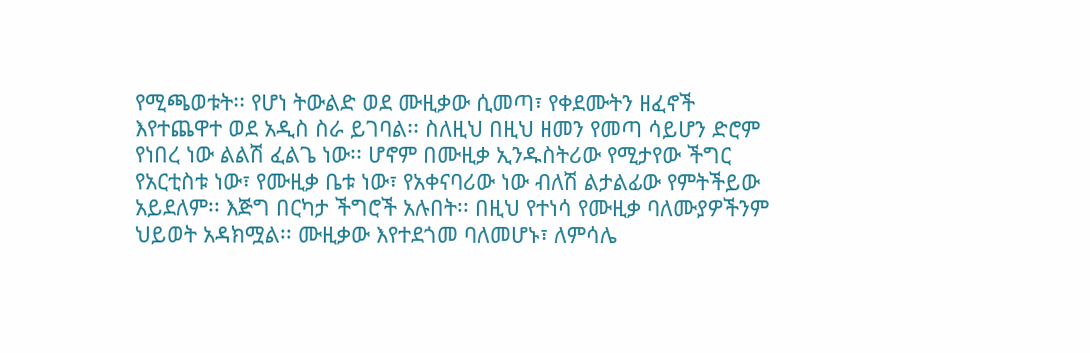የሚጫወቱት፡፡ የሆነ ትውልድ ወደ ሙዚቃው ሲመጣ፣ የቀደሙትን ዘፈኖች እየተጨዋተ ወደ አዲስ ስራ ይገባል፡፡ ስለዚህ በዚህ ዘመን የመጣ ሳይሆን ድሮም የነበረ ነው ልልሽ ፈልጌ ነው፡፡ ሆኖም በሙዚቃ ኢንዱስትሪው የሚታየው ችግር የአርቲስቱ ነው፣ የሙዚቃ ቤቱ ነው፣ የአቀናባሪው ነው ብለሽ ልታልፊው የምትችይው አይደለም፡፡ እጅግ በርካታ ችግሮች አሉበት፡፡ በዚህ የተነሳ የሙዚቃ ባለሙያዎችንም ህይወት አዳክሟል፡፡ ሙዚቃው እየተደጎመ ባለመሆኑ፣ ለምሳሌ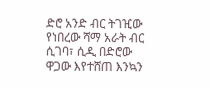ድሮ አንድ ብር ትገዢው የነበረው ሻማ አራት ብር ሲገባ፣ ሲዲ በድሮው ዋጋው እየተሸጠ እንኳን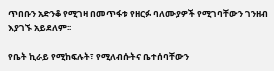ጥበቡን አድንቆ የሚገዛ በመጥፋቱ የዘርፉ ባለሙያዎች የሚገባቸውን ገንዘብ እያገኙ አይደለም፡፡

የቤት ኪራይ የሚከፍሉት፣ የሚለብሱትና ቤተሰባቸውን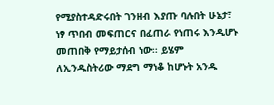የሚያስተዳድሩበት ገንዘብ እያጡ ባሉበት ሁኔታ፣ ነፃ ጥበብ መፍጠርና በፈጠራ የነጠሩ እንዲሆኑ መጠበቅ የማይታሰብ ነው፡፡ ይሄም ለኢንዱስትሪው ማደግ ማነቆ ከሆኑት አንዱ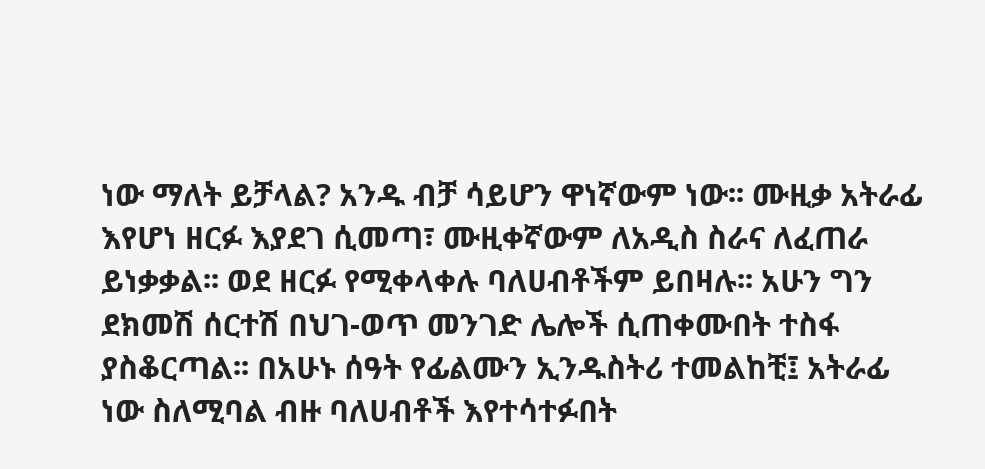ነው ማለት ይቻላል? አንዱ ብቻ ሳይሆን ዋነኛውም ነው፡፡ ሙዚቃ አትራፊ እየሆነ ዘርፉ እያደገ ሲመጣ፣ ሙዚቀኛውም ለአዲስ ስራና ለፈጠራ ይነቃቃል፡፡ ወደ ዘርፉ የሚቀላቀሉ ባለሀብቶችም ይበዛሉ፡፡ አሁን ግን ደክመሽ ሰርተሽ በህገ-ወጥ መንገድ ሌሎች ሲጠቀሙበት ተስፋ ያስቆርጣል፡፡ በአሁኑ ሰዓት የፊልሙን ኢንዱስትሪ ተመልከቺ፤ አትራፊ ነው ስለሚባል ብዙ ባለሀብቶች እየተሳተፉበት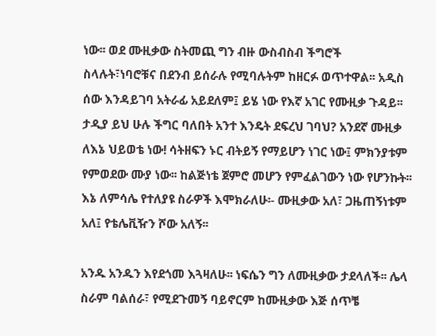ነው፡፡ ወደ ሙዚቃው ስትመጪ ግን ብዙ ውስብስብ ችግሮች ስላሉት፣ነባሮቹና በደንብ ይሰራሉ የሚባሉትም ከዘርፉ ወጥተዋል፡፡ አዲስ ሰው እንዳይገባ አትራፊ አይደለም፤ ይሄ ነው የእኛ አገር የሙዚቃ ጉዳይ፡፡ ታዲያ ይህ ሁሉ ችግር ባለበት አንተ እንዴት ደፍረህ ገባህ? አንደኛ ሙዚቃ ለእኔ ህይወቴ ነው! ሳትዘፍን ኑር ብትይኝ የማይሆን ነገር ነው፤ ምክንያቱም የምወደው ሙያ ነው፡፡ ከልጅነቴ ጀምሮ መሆን የምፈልገውን ነው የሆንኩት፡፡ እኔ ለምሳሌ የተለያዩ ስራዎች እሞክራለሁ፡- ሙዚቃው አለ፣ ጋዜጠኝነቱም አለ፤ የቴሌቪዥን ሾው አለኝ፡፡

አንዱ አንዱን እየደጎመ እጓዛለሁ፡፡ ነፍሴን ግን ለሙዚቃው ታደላለች፡፡ ሌላ ስራም ባልሰራ፣ የሚደጉመኝ ባይኖርም ከሙዚቃው እጅ ሰጥቼ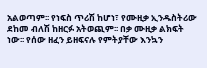አልወጣም፡፡ የነፍስ ጥሪሽ ከሆነ፣ የሙዚቃ ኢንዱስትሪው ደከመ ብለሽ ከዘርፉ አትወጪም፡፡ በቃ ሙዚቃ ልክፍት ነው፡፡ የሰው ዘፈን ይዘፍናሉ የምትያቸው እንኳን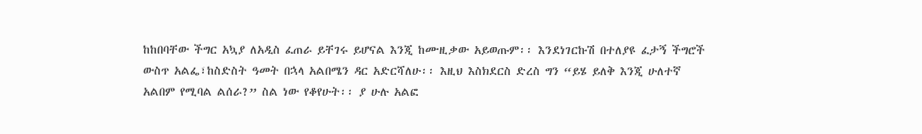ከከበባቸው ችግር አኳያ ለአዲስ ፈጠራ ይቸገሩ ይሆናል እንጂ ከሙዚቃው አይወጡም፡፡ እንደነገርኩሽ በተለያዩ ፈታኝ ችግሮች ውስጥ አልፌ፣ከስድስት ዓመት በኋላ አልበሜን ዳር አድርሻለሁ፡፡ እዚህ እስክደርስ ድረስ ግን “ይሄ ይለቅ እንጂ ሁለተኛ አልበም የሚባል ልሰራ?” ስል ነው የቆየሁት፡፡ ያ ሁሉ አልፎ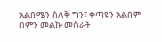አልበሜን ስለቅ ግን፣ ቀጣዩን አልበም በምን መልኩ መስራት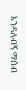እንዳለብኝ ማሰብ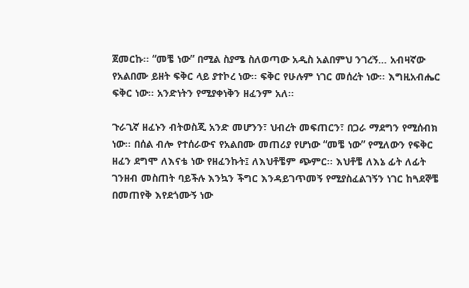ጀመርኩ፡፡ “መቼ ነው” በሚል ስያሜ ስለወጣው አዲስ አልበምህ ንገረኝ… አብዛኛው የአልበሙ ይዘት ፍቅር ላይ ያተኮረ ነው፡፡ ፍቅር የሁሉም ነገር መሰረት ነው፡፡ እግዚአብሔር ፍቅር ነው፡፡ አንድነትን የሚያቀነቅን ዘፈንም አለ፡፡

ጉራጊኛ ዘፈኑን ብትወስጂ አንድ መሆንን፣ ህብረት መፍጠርን፣ በጋራ ማደግን የሚሰብክ ነው፡፡ በሰል ብሎ የተሰራውና የአልበሙ መጠሪያ የሆነው “መቼ ነው” የሚለውን የፍቅር ዘፈን ደግሞ ለእናቴ ነው የዘፈንኩት፤ ለእህቶቼም ጭምር፡፡ እህቶቼ ለእኔ ፊት ለፊት ገንዘብ መስጠት ባይችሉ እንኳን ችግር እንዳይገጥመኝ የሚያስፈልገኝን ነገር ከጓደኞቼ በመጠየቅ እየደጎሙኝ ነው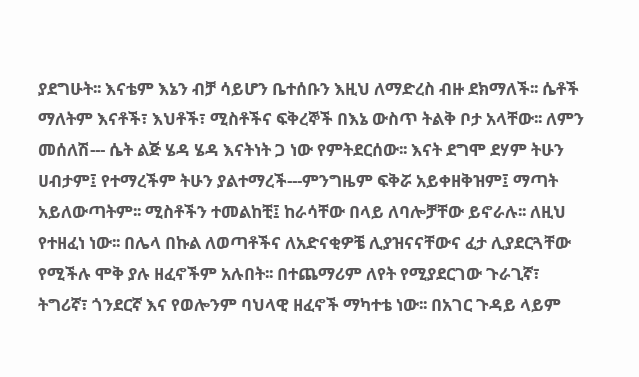ያደግሁት፡፡ እናቴም እኔን ብቻ ሳይሆን ቤተሰቡን እዚህ ለማድረስ ብዙ ደክማለች፡፡ ሴቶች ማለትም እናቶች፣ እህቶች፣ ሚስቶችና ፍቅረኞች በእኔ ውስጥ ትልቅ ቦታ አላቸው፡፡ ለምን መሰለሽ--- ሴት ልጅ ሄዳ ሄዳ እናትነት ጋ ነው የምትደርሰው፡፡ እናት ደግሞ ደሃም ትሁን ሀብታም፤ የተማረችም ትሁን ያልተማረች---ምንግዜም ፍቅሯ አይቀዘቅዝም፤ ማጣት አይለውጣትም፡፡ ሚስቶችን ተመልከቺ፤ ከራሳቸው በላይ ለባሎቻቸው ይኖራሉ፡፡ ለዚህ የተዘፈነ ነው፡፡ በሌላ በኩል ለወጣቶችና ለአድናቂዎቼ ሊያዝናናቸውና ፈታ ሊያደርጓቸው የሚችሉ ሞቅ ያሉ ዘፈኖችም አሉበት፡፡ በተጨማሪም ለየት የሚያደርገው ጉራጊኛ፣ ትግሪኛ፣ ጎንደርኛ እና የወሎንም ባህላዊ ዘፈኖች ማካተቴ ነው፡፡ በአገር ጉዳይ ላይም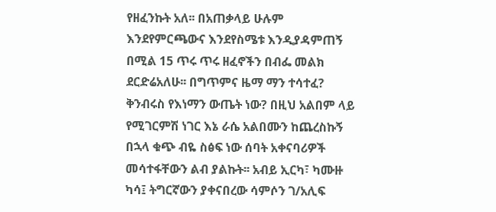የዘፈንኩት አለ፡፡ በአጠቃላይ ሁሉም እንደየምርጫውና እንደየስሜቱ እንዲያዳምጠኝ በሚል 15 ጥሩ ጥሩ ዘፈኖችን በብፌ መልክ ደርድሬአለሁ፡፡ በግጥምና ዜማ ማን ተሳተፈ? ቅንብሩስ የእነማን ውጤት ነው? በዚህ አልበም ላይ የሚገርምሽ ነገር እኔ ራሴ አልበሙን ከጨረስኩኝ በኋላ ቁጭ ብዬ ስፅፍ ነው ሰባት አቀናባሪዎች መሳተፋቸውን ልብ ያልኩት፡፡ አብይ ኢርካ፣ ካሙዙ ካሳ፤ ትግርኛውን ያቀናበረው ሳምሶን ገ/አሊፍ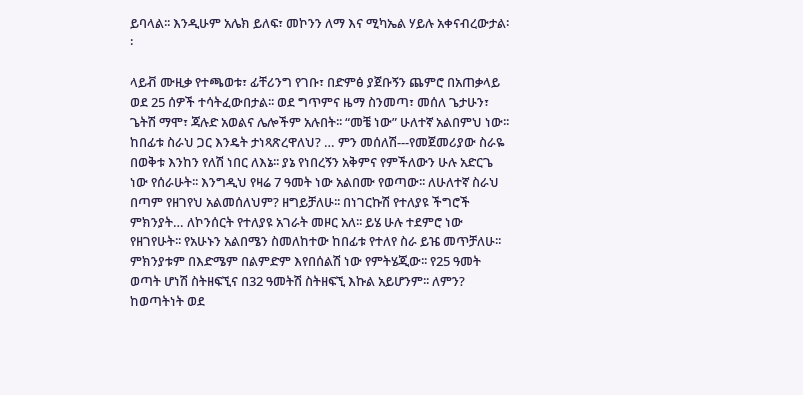ይባላል፡፡ እንዲሁም አሌክ ይለፍ፣ መኮንን ለማ እና ሚካኤል ሃይሉ አቀናብረውታል፡፡

ላይቭ ሙዚቃ የተጫወቱ፣ ፊቸሪንግ የገቡ፣ በድምፅ ያጀቡኝን ጨምሮ በአጠቃላይ ወደ 25 ሰዎች ተሳትፈውበታል፡፡ ወደ ግጥምና ዜማ ስንመጣ፣ መሰለ ጌታሁን፣ ጌትሽ ማሞ፣ ጃሉድ አወልና ሌሎችም አሉበት፡፡ “መቼ ነው” ሁለተኛ አልበምህ ነው፡፡ ከበፊቱ ስራህ ጋር እንዴት ታነጻጽረዋለህ? … ምን መሰለሽ---የመጀመሪያው ስራዬ በወቅቱ እንከን የለሽ ነበር ለእኔ፡፡ ያኔ የነበረኝን አቅምና የምችለውን ሁሉ አድርጌ ነው የሰራሁት፡፡ እንግዲህ የዛሬ 7 ዓመት ነው አልበሙ የወጣው፡፡ ለሁለተኛ ስራህ በጣም የዘገየህ አልመሰለህም? ዘግይቻለሁ፡፡ በነገርኩሽ የተለያዩ ችግሮች ምክንያት… ለኮንሰርት የተለያዩ አገራት መዞር አለ፡፡ ይሄ ሁሉ ተደምሮ ነው የዘገየሁት፡፡ የአሁኑን አልበሜን ስመለከተው ከበፊቱ የተለየ ስራ ይዤ መጥቻለሁ፡፡ ምክንያቱም በእድሜም በልምድም እየበሰልሽ ነው የምትሄጂው፡፡ የ25 ዓመት ወጣት ሆነሽ ስትዘፍኚና በ32 ዓመትሽ ስትዘፍኚ እኩል አይሆንም፡፡ ለምን? ከወጣትነት ወደ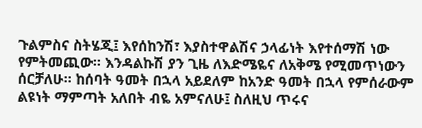ጉልምስና ስትሄጂ፤ እየሰከንሽ፣ እያስተዋልሽና ኃላፊነት እየተሰማሽ ነው የምትመጪው፡፡ እንዳልኩሽ ያን ጊዜ ለእድሜዬና ለአቅሜ የሚመጥነውን ሰርቻለሁ፡፡ ከሰባት ዓመት በኋላ አይደለም ከአንድ ዓመት በኋላ የምሰራውም ልዩነት ማምጣት አለበት ብዬ አምናለሁ፤ ስለዚህ ጥሩና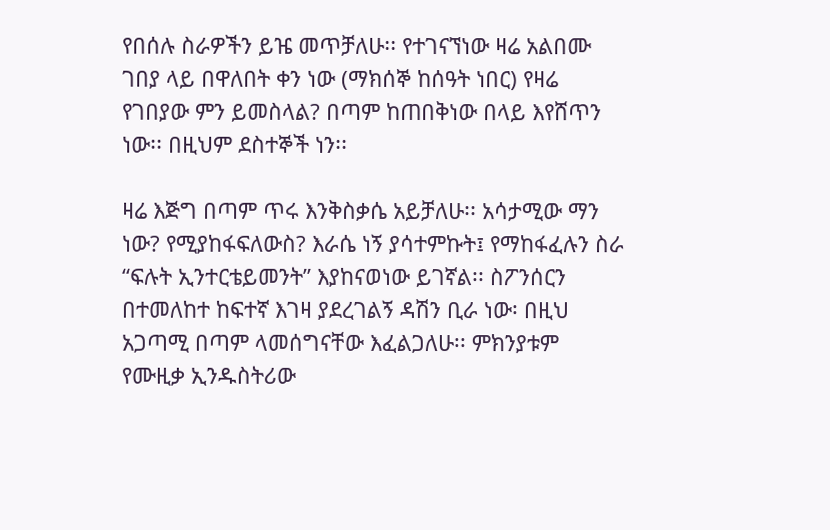የበሰሉ ስራዎችን ይዤ መጥቻለሁ፡፡ የተገናኘነው ዛሬ አልበሙ ገበያ ላይ በዋለበት ቀን ነው (ማክሰኞ ከሰዓት ነበር) የዛሬ የገበያው ምን ይመስላል? በጣም ከጠበቅነው በላይ እየሸጥን ነው፡፡ በዚህም ደስተኞች ነን፡፡

ዛሬ እጅግ በጣም ጥሩ እንቅስቃሴ አይቻለሁ፡፡ አሳታሚው ማን ነው? የሚያከፋፍለውስ? እራሴ ነኝ ያሳተምኩት፤ የማከፋፈሉን ስራ “ፍሉት ኢንተርቴይመንት” እያከናወነው ይገኛል፡፡ ስፖንሰርን በተመለከተ ከፍተኛ እገዛ ያደረገልኝ ዳሽን ቢራ ነው፡ በዚህ አጋጣሚ በጣም ላመሰግናቸው እፈልጋለሁ፡፡ ምክንያቱም የሙዚቃ ኢንዱስትሪው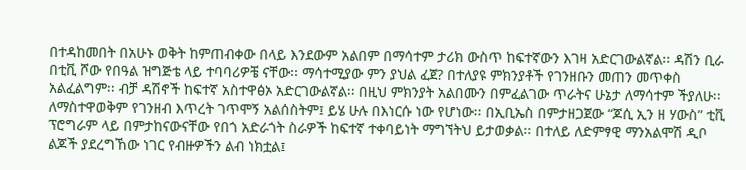በተዳከመበት በአሁኑ ወቅት ከምጠብቀው በላይ እንደውም አልበም በማሳተም ታሪክ ውስጥ ከፍተኛውን እገዛ አድርገውልኛል፡፡ ዳሽን ቢራ በቲቪ ሾው የበዓል ዝግጅቴ ላይ ተባባሪዎቼ ናቸው፡፡ ማሳተሚያው ምን ያህል ፈጀ? በተለያዩ ምክንያቶች የገንዘቡን መጠን መጥቀስ አልፈልግም፡፡ ብቻ ዳሽኖች ከፍተኛ አስተዋፅኦ አድርገውልኛል፡፡ በዚህ ምክንያት አልበሙን በምፈልገው ጥራትና ሁኔታ ለማሳተም ችያለሁ፡፡ ለማስተዋወቅም የገንዘብ እጥረት ገጥሞኝ አልሰስትም፤ ይሄ ሁሉ በእነርሱ ነው የሆነው፡፡ በኢቢኤስ በምታዘጋጀው “ጆሲ ኢን ዘ ሃውስ” ቲቪ ፕሮግራም ላይ በምታከናውናቸው የበጎ አድራጎት ስራዎች ከፍተኛ ተቀባይነት ማግኘትህ ይታወቃል፡፡ በተለይ ለድምፃዊ ማንአልሞሽ ዲቦ ልጆች ያደረግኸው ነገር የብዙዎችን ልብ ነክቷል፤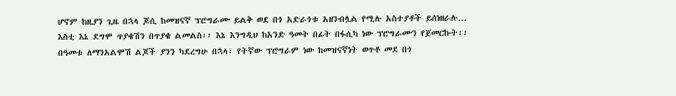ሆኖም ከዚያን ጊዜ በኋላ ጆሲ ከመዝናኛ ፕሮግራሙ ይልቅ ወደ በጎ አድራጎቱ አዘንብሏል የሚሉ አስተያቶች ይሰነዘራሉ… እስቲ እኔ ደግሞ ጥያቄሽን በጥያቄ ልመልስ፡፡ እኔ እንግዲህ ከአንድ ዓመት በፊት በፋሲካ ነው ፕሮግራሙን የጀመርኩት፡፡ በዓመቱ ለማንአልሞሽ ልጆች ያንን ካደረግሁ በኋላ፣ የትኛው ፕሮግራም ነው ከመዝናኛነት ወጥቶ መደ በጎ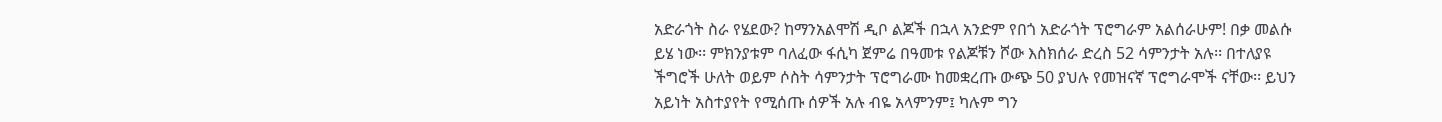አድራጎት ስራ የሄደው? ከማንአልሞሽ ዲቦ ልጆች በኋላ አንድም የበጎ አድራጎት ፕሮግራም አልሰራሁም! በቃ መልሱ ይሄ ነው፡፡ ምክንያቱም ባለፈው ፋሲካ ጀምሬ በዓመቱ የልጆቹን ሾው እስክሰራ ድረስ 52 ሳምንታት አሉ፡፡ በተለያዩ ችግሮች ሁለት ወይም ሶስት ሳምንታት ፕሮግራሙ ከመቋረጡ ውጭ 50 ያህሉ የመዝናኛ ፕሮግራሞች ናቸው፡፡ ይህን አይነት አስተያየት የሚሰጡ ሰዎች አሉ ብዬ አላምንም፤ ካሉም ግን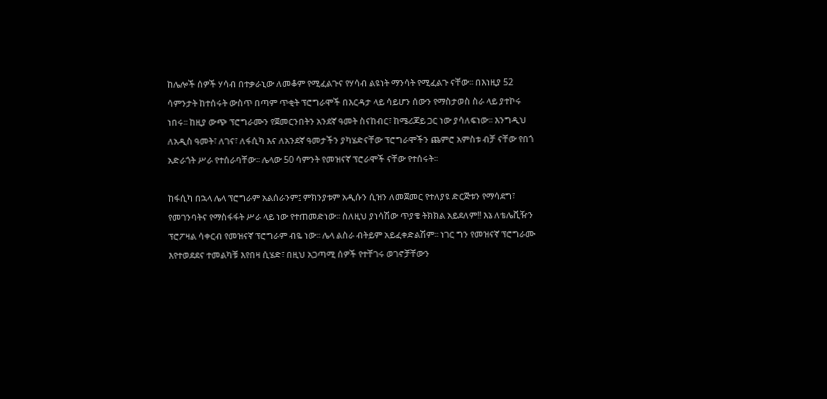ከሌሎች ሰዎች ሃሳብ በተቃራኒው ለመቆም የሚፈልጉና የሃሳብ ልዩነት ማንሳት የሚፈልጉ ናቸው፡፡ በእነዚያ 52 ሳምንታት ከተሰሩት ውስጥ በጣም ጥቂት ፕሮግራሞች በእርዳታ ላይ ሳይሆን ሰውን የማስታወስ ስራ ላይ ያተኮሩ ነበሩ፡፡ ከዚያ ውጭ ፕሮግራሙን የጀመርንበትን አንደኛ ዓመት ስናከብር፣ ከሜሪጆይ ጋር ነው ያሳለፍነው፡፡ እንግዲህ ለአዲስ ዓመት፣ ለገና፣ ለፋሲካ እና ለአንደኛ ዓመታችን ያካሄድናቸው ፕሮግራሞችን ጨምሮ አምስቱ ብቻ ናቸው የበጎ አድራጎት ሥራ የተሰራባቸው፡፡ ሌላው 50 ሳምንት የመዝናኛ ፕሮራሞች ናቸው የተሰሩት፡፡

ከፋሲካ በኋላ ሌላ ፕሮግራም አልሰራንም፤ ምክንያቱም አዲሱን ሲዝን ለመጀመር የተለያዩ ድርጅቱን የማሳደግ፣ የመገንባትና የማስፋፋት ሥራ ላይ ነው የተጠመድነው፡፡ ስለዚህ ያነሳሽው ጥያቄ ትክክል አይደለም!! እኔ ለቴሌቪዥን ፕሮፖዛል ሳቀርብ የመዝናኛ ፕሮግራም ብዬ ነው፡፡ ሌላ ልስራ ብትይም አይፈቀድልሽም፡፡ ነገር ግን የመዝናኛ ፕሮግራሙ እየተወደደና ተመልካቹ እየበዛ ሲሄድ፣ በዚህ አጋጣሚ ሰዎች የተቸገሩ ወገኖቻቸውን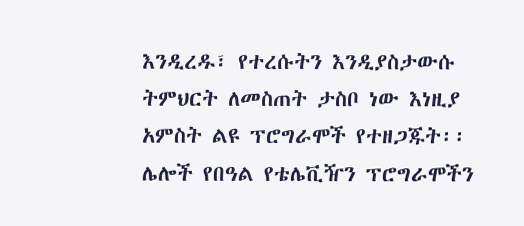እንዲረዱ፣ የተረሱትን እንዲያስታውሱ ትምህርት ለመስጠት ታስቦ ነው እነዚያ አምስት ልዩ ፕሮግራሞች የተዘጋጁት፡፡ ሌሎች የበዓል የቴሌቪዥን ፕሮግራሞችን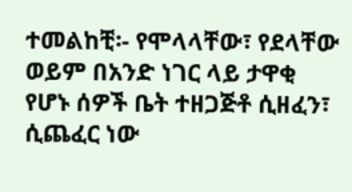ተመልከቺ፡- የሞላላቸው፣ የደላቸው ወይም በአንድ ነገር ላይ ታዋቂ የሆኑ ሰዎች ቤት ተዘጋጅቶ ሲዘፈን፣ ሲጨፈር ነው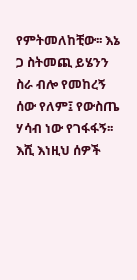የምትመለከቺው፡፡ እኔ ጋ ስትመጪ ይሄንን ስራ ብሎ የመከረኝ ሰው የለም፤ የውስጤ ሃሳብ ነው የገፋፋኝ፡፡ እሺ እነዚህ ሰዎች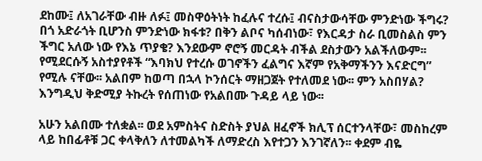ደከሙ፤ ለአገራቸው ብዙ ለፉ፤ መስዋዕትነት ከፈሉና ተረሱ፤ ብናስታውሳቸው ምንድነው ችግሩ? በጎ አድራጎት ቢሆንስ ምንድነው ክፋቱ? በቅን ልቦና ካሰብነው፣ የእርዳታ ስራ ቢመስልስ ምን ችግር አለው ነው የእኔ ጥያቄ? እንደውም ኖሮኝ መርዳት ብችል ደስታውን አልችለውም፡፡ የሚደርሱኝ አስተያየቶች “እባክህ የተረሱ ወገኖችን ፈልግና እኛም የአቅማችንን እናድርግ” የሚሉ ናቸው፡፡ አልበም ከወጣ በኋላ ኮንሰርት ማዘጋጀት የተለመደ ነው፡፡ ምን አስበሃል? እንግዲህ ቅድሚያ ትኩረት የሰጠነው የአልበሙ ጉዳይ ላይ ነው፡፡

አሁን አልበሙ ተለቋል፡፡ ወደ አምስትና ስድስት ያህል ዘፈኖች ክሊፕ ሰርተንላቸው፣ መስከረም ላይ ከበፊቶቹ ጋር ቀላቅለን ለተመልካች ለማድረስ እየተጋን እንገኛለን፡፡ ቀደም ብዬ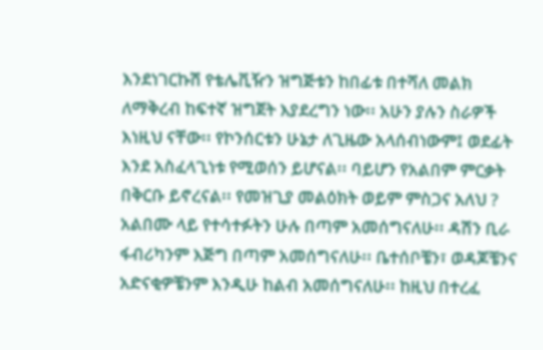እንደነገርኩሽ የቴሌቪዥን ዝግጅቱን ከበፊቱ በተሻለ መልክ ለማቅረብ ከፍተኛ ዝግጀት እያደረግን ነው፡፡ አሁን ያሉን ስራዎች እነዚህ ናቸው፡፡ የኮንሰርቱን ሁኔታ ለጊዜው አላሰብነውም፤ ወደፊት እንደ አስፈላጊነቱ የሚወሰን ይሆናል፡፡ ባይሆን የአልበም ምርቃት በቅርቡ ይኖረናል፡፡ የመዝጊያ መልዕክት ወይም ምስጋና አለህ ? አልበሙ ላይ የተሳተፉትን ሁሉ በጣም አመሰግናለሁ፡፡ ዳሽን ቢራ ፋብሪካንም እጅግ በጣም አመሰግናለሁ፡፡ ቤተሰቦቼን፣ ወዳጆቼንና አድናቂዎቼንም እንዲሁ ከልብ አመሰግናለሁ፡፡ ከዚህ በተረፈ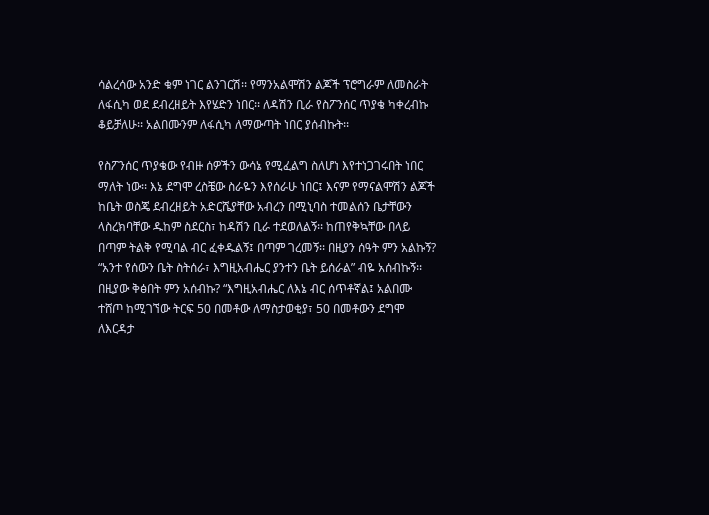ሳልረሳው አንድ ቁም ነገር ልንገርሽ፡፡ የማንአልሞሽን ልጆች ፕሮግራም ለመስራት ለፋሲካ ወደ ደብረዘይት እየሄድን ነበር፡፡ ለዳሽን ቢራ የስፖንሰር ጥያቄ ካቀረብኩ ቆይቻለሁ፡፡ አልበሙንም ለፋሲካ ለማውጣት ነበር ያሰብኩት፡፡

የስፖንሰር ጥያቄው የብዙ ሰዎችን ውሳኔ የሚፈልግ ስለሆነ እየተነጋገሩበት ነበር ማለት ነው፡፡ እኔ ደግሞ ረስቼው ስራዬን እየሰራሁ ነበር፤ እናም የማናልሞሽን ልጆች ከቤት ወስጄ ደብረዘይት አድርሼያቸው አብረን በሚኒባስ ተመልሰን ቤታቸውን ላስረክባቸው ዱከም ስደርስ፣ ከዳሽን ቢራ ተደወለልኝ፡፡ ከጠየቅኳቸው በላይ በጣም ትልቅ የሚባል ብር ፈቀዱልኝ፤ በጣም ገረመኝ፡፡ በዚያን ሰዓት ምን አልኩኝ? “አንተ የሰውን ቤት ስትሰራ፣ እግዚአብሔር ያንተን ቤት ይሰራል” ብዬ አሰብኩኝ፡፡ በዚያው ቅፅበት ምን አሰብኩ? “እግዚአብሔር ለእኔ ብር ሰጥቶኛል፤ አልበሙ ተሸጦ ከሚገኘው ትርፍ 50 በመቶው ለማስታወቂያ፣ 50 በመቶውን ደግሞ ለእርዳታ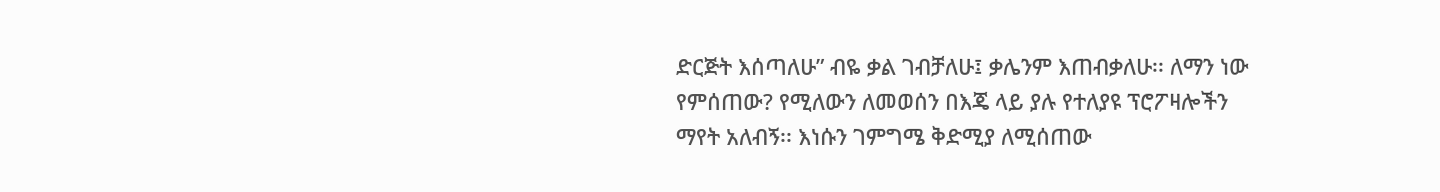ድርጅት እሰጣለሁ” ብዬ ቃል ገብቻለሁ፤ ቃሌንም እጠብቃለሁ፡፡ ለማን ነው የምሰጠው? የሚለውን ለመወሰን በእጄ ላይ ያሉ የተለያዩ ፕሮፖዛሎችን ማየት አለብኝ፡፡ እነሱን ገምግሜ ቅድሚያ ለሚሰጠው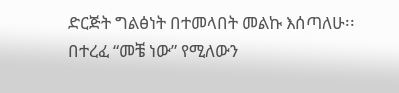ድርጅት ግልፅነት በተመላበት መልኩ እሰጣለሁ፡፡ በተረፈ “መቼ ነው” የሚለውን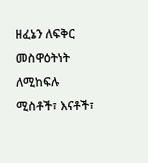ዘፈኔን ለፍቅር መስዋዕትነት ለሚከፍሉ ሚስቶች፣ እናቶች፣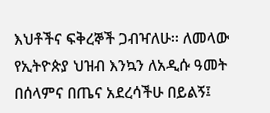እህቶችና ፍቅረኞች ጋብዣለሁ፡፡ ለመላው የኢትዮጵያ ህዝብ እንኳን ለአዲሱ ዓመት በሰላምና በጤና አደረሳችሁ በይልኝ፤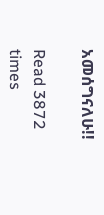አመሰግናለሁ!!

Read 3872 times